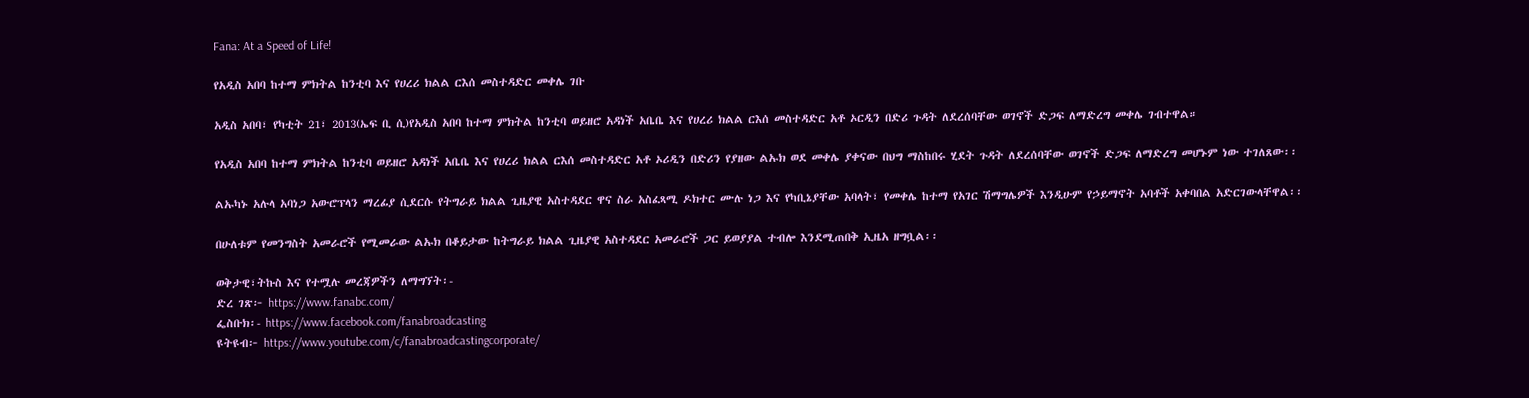Fana: At a Speed of Life!

የአዲስ አበባ ከተማ ምክትል ከንቲባ እና የሀረሪ ክልል ርእሰ መስተዳድር መቀሌ ገቡ

አዲስ አበባ፣ የካቲት 21፣ 2013(ኤፍ ቢ ሲ)የአዲስ አበባ ከተማ ምክትል ከንቲባ ወይዘሮ አዳነች አቤቤ እና የሀረሪ ክልል ርእሰ መስተዳድር አቶ ኦርዲን በድሪ ጉዳት ለደረሰባቸው ወገኖች ድጋፍ ለማድረግ መቀሌ ገብተዋል።

የአዲስ አበባ ከተማ ምክትል ከንቲባ ወይዘሮ አዳነች አቤቤ እና የሀረሪ ክልል ርእሰ መስተዳድር አቶ ኦሪዲን በድሪን የያዘው ልኡክ ወደ መቀሌ ያቀናው በህግ ማስከበሩ ሂደት ጉዳት ለደረሰባቸው ወገኖች ድጋፍ ለማድረግ መሆኑም ነው ተገለጸው፡፡

ልኡካኑ አሉላ አባነጋ አውሮፕላን ማረፊያ ሲደርሱ የትግራይ ክልል ጊዜያዊ አስተዳደር ዋና ስራ አስፈጻሚ ዶክተር ሙሉ ነጋ እና የካቢኔያቸው አባላት፣ የመቀሌ ከተማ የአገር ሽማግሌዎች እንዲሁም የኃይማኖት አባቶች አቀባበል አድርገውላቸዋል፡፡

በሁለቱም የመንግስት አመራሮች የሚመራው ልኡክ በቆይታው ከትግራይ ክልል ጊዜያዊ አስተዳደር አመራሮች ጋር ይወያያል ተብሎ እንደሚጠበቅ ኢዜአ ዘግቧል፡፡

ወቅታዊ፣ትኩስ እና የተሟሉ መረጃዎችን ለማግኘት፡-
ድረ ገጽ፦ https://www.fanabc.com/
ፌስቡክ፡- https://www.facebook.com/fanabroadcasting
ዩትዩብ፦ https://www.youtube.com/c/fanabroadcastingcorporate/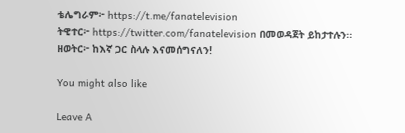ቴሌግራም፦ https://t.me/fanatelevision
ትዊተር፦ https://twitter.com/fanatelevision በመወዳጀት ይከታተሉን፡፡
ዘወትር፦ ከእኛ ጋር ስላሉ እናመሰግናለን!

You might also like

Leave A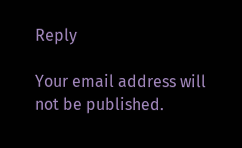Reply

Your email address will not be published.